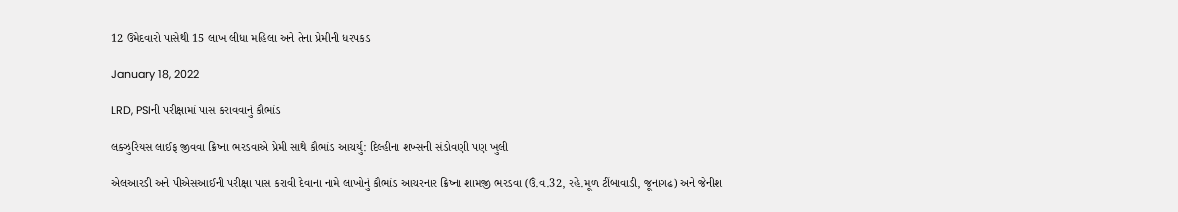12 ઉમેદવારો પાસેથી 15 લાખ લીધા મહિલા અને તેના પ્રેમીની ધરપકડ

January 18, 2022

LRD, PSIની પરીક્ષામાં પાસ કરાવવાનું કૌભાંડ

લક્ઝુરિયસ લાઈફ જીવવા ક્રિષ્ના ભરડવાએ પ્રેમી સાથે કૌભાંડ આચર્યુ: દિલ્હીના શખ્સની સંડોવણી પણ ખુલી

એલઆરડી અને પીએસઆઈની પરીક્ષા પાસ કરાવી દેવાના નામે લાખોનું કૌભાંડ આચરનાર ક્રિષ્ના શામજી ભરડવા (ઉં.વ.32, રહે.મૂળ ટીંબાવાડી, જૂનાગઢ) અને જેનીશ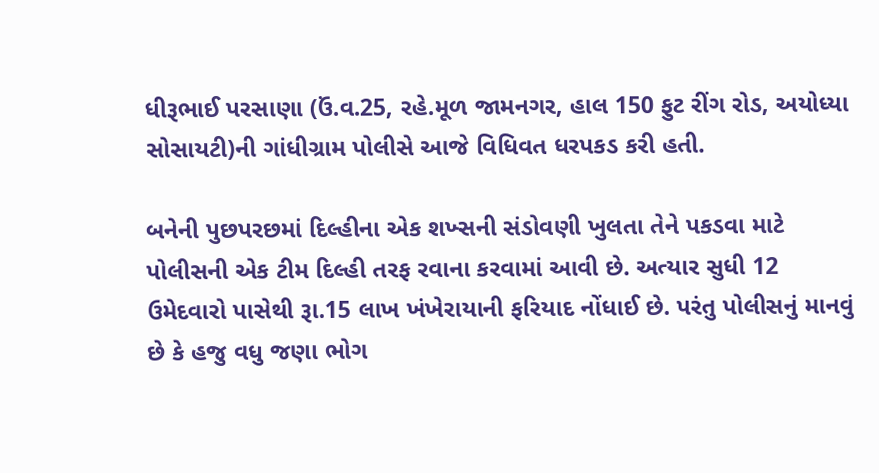ધીરૂભાઈ પરસાણા (ઉં.વ.25, રહે.મૂળ જામનગર, હાલ 150 ફુટ રીંગ રોડ, અયોધ્યા સોસાયટી)ની ગાંધીગ્રામ પોલીસે આજે વિધિવત ધરપકડ કરી હતી.

બનેની પુછપરછમાં દિલ્હીના એક શખ્સની સંડોવણી ખુલતા તેને પકડવા માટે પોલીસની એક ટીમ દિલ્હી તરફ રવાના કરવામાં આવી છે. અત્યાર સુધી 12 ઉમેદવારો પાસેથી રૂા.15 લાખ ખંખેરાયાની ફરિયાદ નોંધાઈ છે. પરંતુ પોલીસનું માનવું છે કે હજુ વધુ જણા ભોગ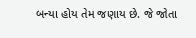બન્યા હોય તેમ જણાય છે. જે જોતા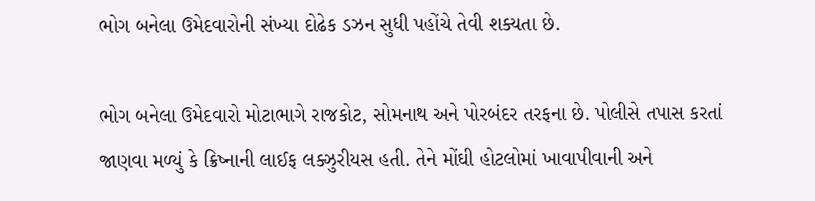ભોગ બનેલા ઉમેદવારોની સંખ્યા દોઢેક ડઝન સુધી પહોંચે તેવી શક્યતા છે.

ભોગ બનેલા ઉમેદવારો મોટાભાગે રાજકોટ, સોમનાથ અને પોરબંદર તરફના છે. પોલીસે તપાસ કરતાં જાણવા મળ્યું કે ક્રિષ્નાની લાઈફ લક્ઝુરીયસ હતી. તેને મોંઘી હોટલોમાં ખાવાપીવાની અને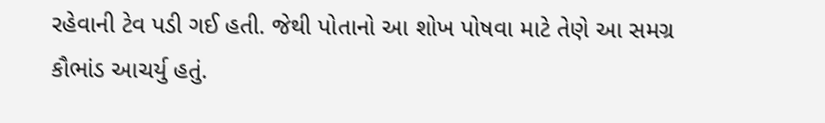રહેવાની ટેવ પડી ગઈ હતી. જેથી પોતાનો આ શોખ પોષવા માટે તેણે આ સમગ્ર કૌભાંડ આચર્યુ હતું.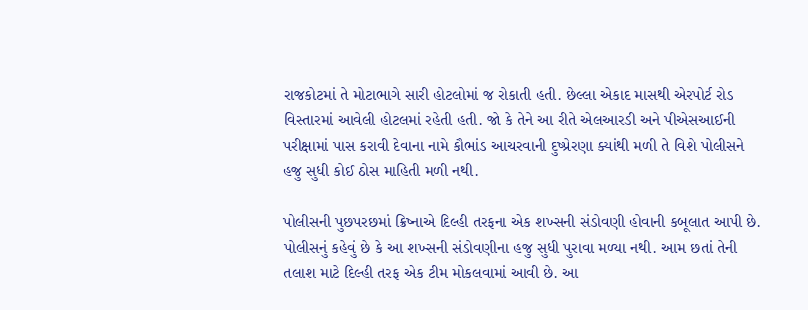રાજકોટમાં તે મોટાભાગે સારી હોટલોમાં જ રોકાતી હતી. છેલ્લા એકાદ માસથી એરપોર્ટ રોડ વિસ્તારમાં આવેલી હોટલમાં રહેતી હતી. જો કે તેને આ રીતે એલઆરડી અને પીએસઆઈની પરીક્ષામાં પાસ કરાવી દેવાના નામે કૌભાંડ આચરવાની દુષ્પ્રેરણા ક્યાંથી મળી તે વિશે પોલીસને હજુ સુધી કોઈ ઠોસ માહિતી મળી નથી.

પોલીસની પુછપરછમાં ક્રિષ્નાએ દિલ્હી તરફના એક શખ્સની સંડોવણી હોવાની કબૂલાત આપી છે. પોલીસનું કહેવું છે કે આ શખ્સની સંડોવણીના હજુ સુધી પુરાવા મળ્યા નથી. આમ છતાં તેની તલાશ માટે દિલ્હી તરફ એક ટીમ મોકલવામાં આવી છે. આ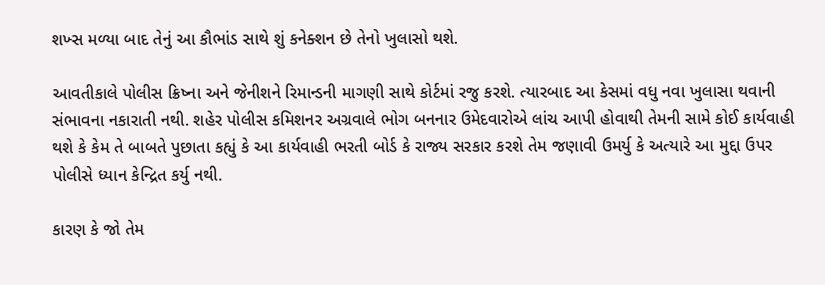શખ્સ મળ્યા બાદ તેનું આ કૌભાંડ સાથે શું કનેક્શન છે તેનો ખુલાસો થશે.

આવતીકાલે પોલીસ ક્રિષ્ના અને જેનીશને રિમાન્ડની માગણી સાથે કોર્ટમાં રજુ કરશે. ત્યારબાદ આ કેસમાં વધુ નવા ખુલાસા થવાની સંભાવના નકારાતી નથી. શહેર પોલીસ કમિશનર અગ્રવાલે ભોગ બનનાર ઉમેદવારોએ લાંચ આપી હોવાથી તેમની સામે કોઈ કાર્યવાહી થશે કે કેમ તે બાબતે પુછાતા કહ્યું કે આ કાર્યવાહી ભરતી બોર્ડ કે રાજ્ય સરકાર કરશે તેમ જણાવી ઉમર્યુ કે અત્યારે આ મુદ્દા ઉપર પોલીસે ધ્યાન કેન્દ્રિત કર્યુ નથી.

કારણ કે જો તેમ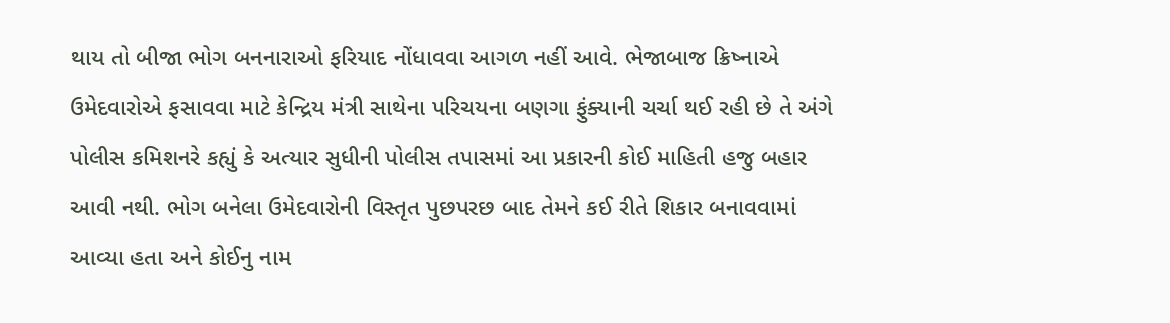થાય તો બીજા ભોગ બનનારાઓ ફરિયાદ નોંધાવવા આગળ નહીં આવે. ભેજાબાજ ક્રિષ્નાએ ઉમેદવારોએ ફસાવવા માટે કેન્દ્રિય મંત્રી સાથેના પરિચયના બણગા ફુંક્યાની ચર્ચા થઈ રહી છે તે અંગે પોલીસ કમિશનરે કહ્યું કે અત્યાર સુધીની પોલીસ તપાસમાં આ પ્રકારની કોઈ માહિતી હજુ બહાર આવી નથી. ભોગ બનેલા ઉમેદવારોની વિસ્તૃત પુછપરછ બાદ તેમને કઈ રીતે શિકાર બનાવવામાં આવ્યા હતા અને કોઈનુ નામ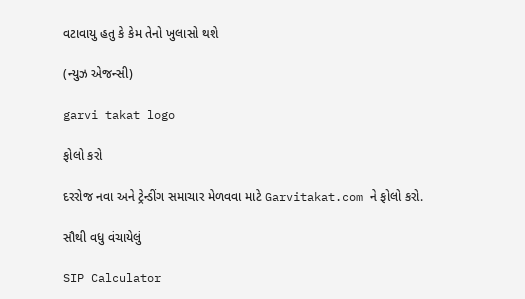વટાવાયુ હતુ કે કેમ તેનો ખુલાસો થશે

(ન્યુઝ એજન્સી)

garvi takat logo

ફોલો કરો

દરરોજ નવા અને ટ્રેન્ડીંગ સમાચાર મેળવવા માટે Garvitakat.com ને ફોલો કરો.

સૌથી વધુ વંચાયેલું

SIP Calculator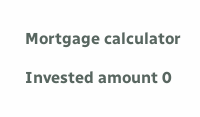Mortgage calculator

Invested amount 0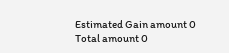Estimated Gain amount 0
Total amount 0